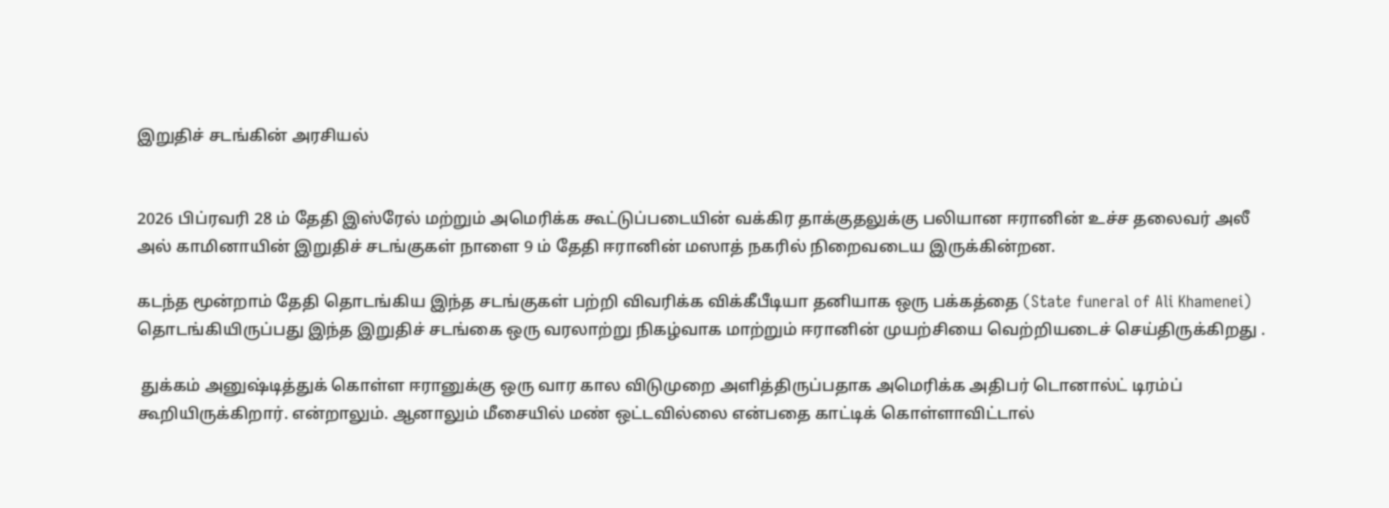இறுதிச் சடங்கின் அரசியல்


2026 பிப்ரவரி 28 ம் தேதி இஸ்ரேல் மற்றும் அமெரிக்க கூட்டுப்படையின் வக்கிர தாக்குதலுக்கு பலியான ஈரானின் உச்ச தலைவர் அலீ அல் காமினாயின் இறுதிச் சடங்குகள் நாளை 9 ம் தேதி ஈரானின் மஸாத் நகரில் நிறைவடைய இருக்கின்றன.

கடந்த மூன்றாம் தேதி தொடங்கிய இந்த சடங்குகள் பற்றி விவரிக்க விக்கீபீடியா தனியாக ஒரு பக்கத்தை (State funeral of Ali Khamenei) தொடங்கியிருப்பது இந்த இறுதிச் சடங்கை ஒரு வரலாற்று நிகழ்வாக மாற்றும் ஈரானின் முயற்சியை வெற்றியடைச் செய்திருக்கிறது .

 துக்கம் அனுஷ்டித்துக் கொள்ள ஈரானுக்கு ஒரு வார கால விடுமுறை அளித்திருப்பதாக அமெரிக்க அதிபர் டொனால்ட் டிரம்ப் கூறியிருக்கிறார். என்றாலும். ஆனாலும் மீசையில் மண் ஒட்டவில்லை என்பதை காட்டிக் கொள்ளாவிட்டால்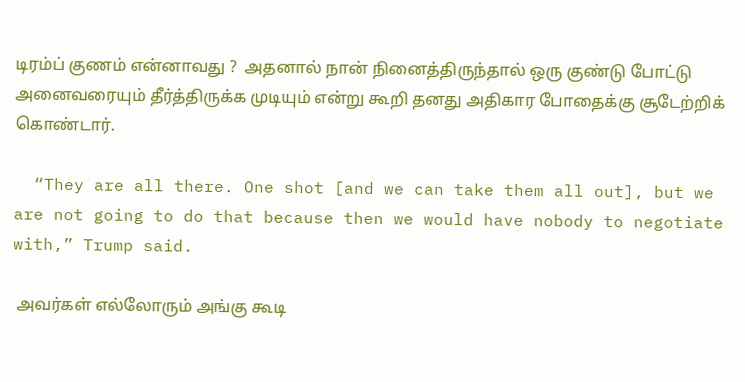டிரம்ப் குணம் என்னாவது ?  அதனால் நான் நினைத்திருந்தால் ஒரு குண்டு போட்டு அனைவரையும் தீர்த்திருக்க முடியும் என்று கூறி தனது அதிகார போதைக்கு சூடேற்றிக் கொண்டார்.

  “They are all there. One shot [and we can take them all out], but we are not going to do that because then we would have nobody to negotiate with,” Trump said.

 அவர்கள் எல்லோரும் அங்கு கூடி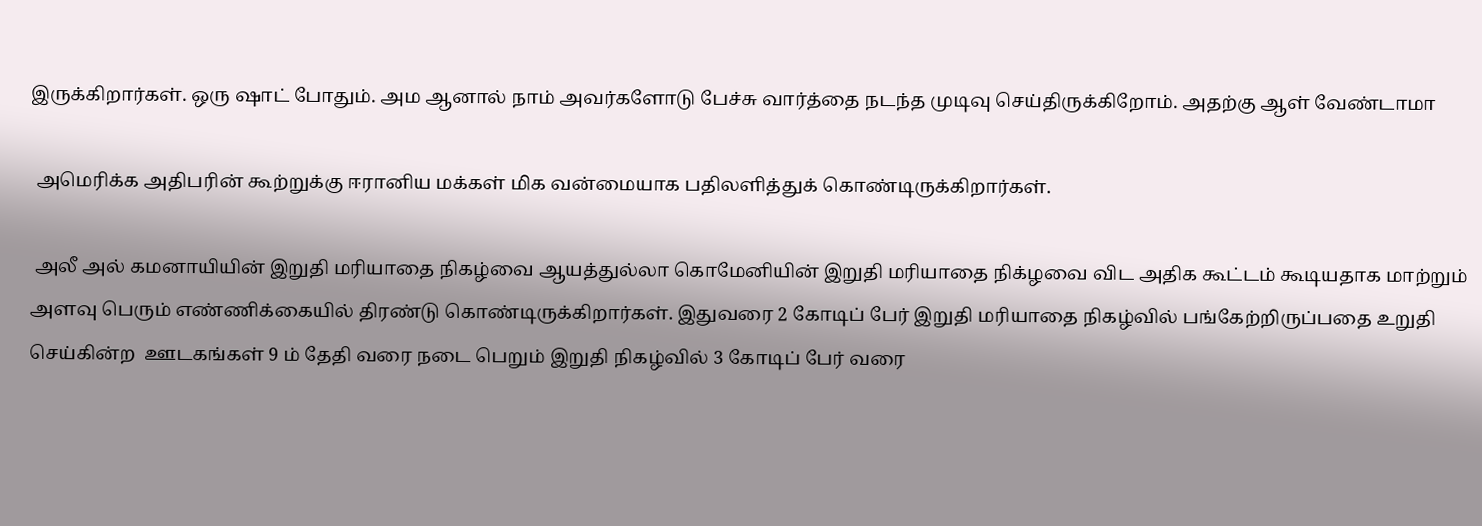இருக்கிறார்கள். ஒரு ஷாட் போதும். அம ஆனால் நாம் அவர்களோடு பேச்சு வார்த்தை நடந்த முடிவு செய்திருக்கிறோம். அதற்கு ஆள் வேண்டாமா

 அமெரிக்க அதிபரின் கூற்றுக்கு ஈரானிய மக்கள் மிக வன்மையாக பதிலளித்துக் கொண்டிருக்கிறார்கள்.

 அலீ அல் கமனாயியின் இறுதி மரியாதை நிகழ்வை ஆயத்துல்லா கொமேனியின் இறுதி மரியாதை நிக்ழவை விட அதிக கூட்டம் கூடியதாக மாற்றும் அளவு பெரும் எண்ணிக்கையில் திரண்டு கொண்டிருக்கிறார்கள். இதுவரை 2 கோடிப் பேர் இறுதி மரியாதை நிகழ்வில் பங்கேற்றிருப்பதை உறுதி செய்கின்ற  ஊடகங்கள் 9 ம் தேதி வரை நடை பெறும் இறுதி நிகழ்வில் 3 கோடிப் பேர் வரை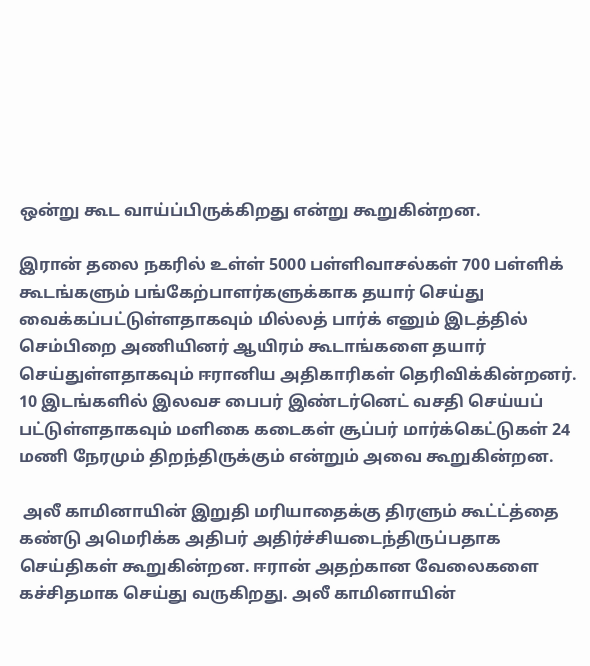ஒன்று கூட வாய்ப்பிருக்கிறது என்று கூறுகின்றன.

இரான் தலை நகரில் உள்ள் 5000 பள்ளிவாசல்கள் 700 பள்ளிக் கூடங்களும் பங்கேற்பாளர்களுக்காக தயார் செய்து வைக்கப்பட்டுள்ளதாகவும் மில்லத் பார்க் எனும் இடத்தில் செம்பிறை அணியினர் ஆயிரம் கூடாங்களை தயார் செய்துள்ளதாகவும் ஈரானிய அதிகாரிகள் தெரிவிக்கின்றனர். 10 இடங்களில் இலவச பைபர் இண்டர்னெட் வசதி செய்யப் பட்டுள்ளதாகவும் மளிகை கடைகள் சூப்பர் மார்க்கெட்டுகள் 24 மணி நேரமும் திறந்திருக்கும் என்றும் அவை கூறுகின்றன.

 அலீ காமினாயின் இறுதி மரியாதைக்கு திரளும் கூட்ட்த்தை கண்டு அமெரிக்க அதிபர் அதிர்ச்சியடைந்திருப்பதாக செய்திகள் கூறுகின்றன. ஈரான் அதற்கான வேலைகளை கச்சிதமாக செய்து வருகிறது. அலீ காமினாயின்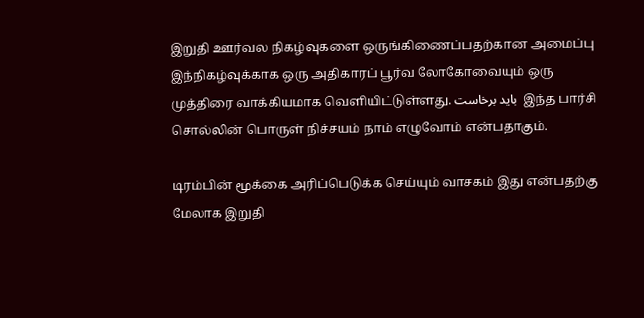இறுதி ஊர்வல நிகழ்வுகளை ஒருங்கிணைப்பதற்கான அமைப்பு இந்நிகழ்வுக்காக ஒரு அதிகாரப் பூர்வ லோகோவையும் ஒரு முத்திரை வாக்கியமாக வெளியிட்டுள்ளது. باید برخاست  இந்த பார்சி சொல்லின் பொருள் நிச்சயம் நாம் எழுவோம் என்பதாகும்.

டிரம்பின் மூக்கை அரிப்பெடுக்க செய்யும் வாசகம் இது என்பதற்கு மேலாக இறுதி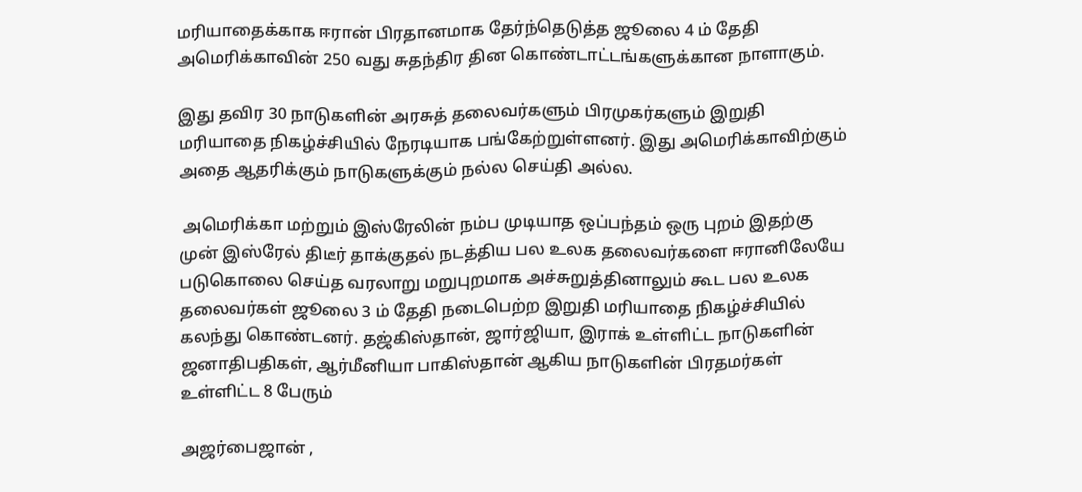மரியாதைக்காக ஈரான் பிரதானமாக தேர்ந்தெடுத்த ஜூலை 4 ம் தேதி அமெரிக்காவின் 250 வது சுதந்திர தின கொண்டாட்டங்களுக்கான நாளாகும்.

இது தவிர 30 நாடுகளின் அரசுத் தலைவர்களும் பிரமுகர்களும் இறுதி மரியாதை நிகழ்ச்சியில் நேரடியாக பங்கேற்றுள்ளனர். இது அமெரிக்காவிற்கும் அதை ஆதரிக்கும் நாடுகளுக்கும் நல்ல செய்தி அல்ல.

 அமெரிக்கா மற்றும் இஸ்ரேலின் நம்ப முடியாத ஒப்பந்தம் ஒரு புறம் இதற்கு முன் இஸ்ரேல் திடீர் தாக்குதல் நடத்திய பல உலக தலைவர்களை ஈரானிலேயே படுகொலை செய்த வரலாறு மறுபுறமாக அச்சுறுத்தினாலும் கூட பல உலக தலைவர்கள் ஜூலை 3 ம் தேதி நடைபெற்ற இறுதி மரியாதை நிகழ்ச்சியில் கலந்து கொண்டனர். தஜ்கிஸ்தான், ஜார்ஜியா, இராக் உள்ளிட்ட நாடுகளின் ஜனாதிபதிகள், ஆர்மீனியா பாகிஸ்தான் ஆகிய நாடுகளின் பிரதமர்கள் உள்ளிட்ட 8 பேரும்

அஜர்பைஜான் ,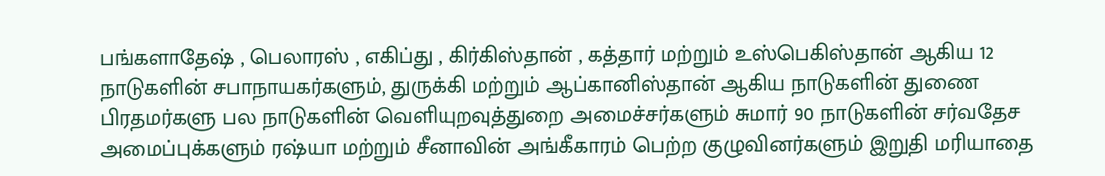பங்களாதேஷ் , பெலாரஸ் , எகிப்து , கிர்கிஸ்தான் , கத்தார் மற்றும் உஸ்பெகிஸ்தான் ஆகிய 12 நாடுகளின் சபாநாயகர்களும், துருக்கி மற்றும் ஆப்கானிஸ்தான் ஆகிய நாடுகளின் துணை பிரதமர்களு பல நாடுகளின் வெளியுறவுத்துறை அமைச்சர்களும் சுமார் 90 நாடுகளின் சர்வதேச அமைப்புக்களும் ரஷ்யா மற்றும் சீனாவின் அங்கீகாரம் பெற்ற குழுவினர்களும் இறுதி மரியாதை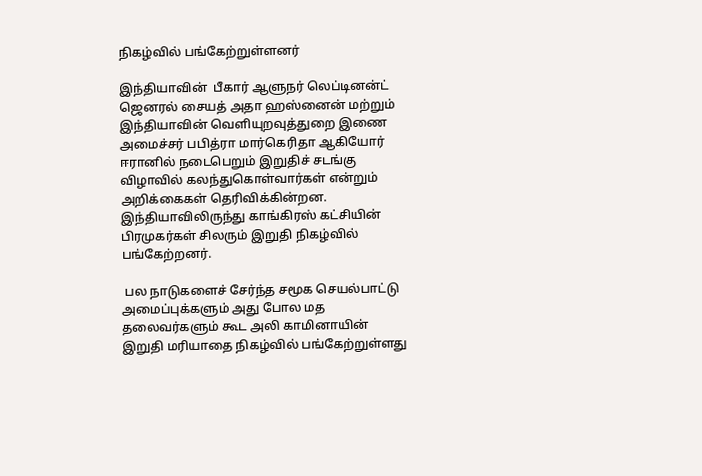நிகழ்வில் பங்கேற்றுள்ளனர்

இந்தியாவின்  பீகார் ஆளுநர் லெப்டினன்ட் ஜெனரல் சையத் அதா ஹஸ்னைன் மற்றும் இந்தியாவின் வெளியுறவுத்துறை இணை அமைச்சர் பபித்ரா மார்கெரிதா ஆகியோர் ஈரானில் நடைபெறும் இறுதிச் சடங்கு விழாவில் கலந்துகொள்வார்கள் என்றும்  அறிக்கைகள் தெரிவிக்கின்றன. இந்தியாவிலிருந்து காங்கிரஸ் கட்சியின் பிரமுகர்கள் சிலரும் இறுதி நிகழ்வில் பங்கேற்றனர்.

 பல நாடுகளைச் சேர்ந்த சமூக செயல்பாட்டு அமைப்புக்களும் அது போல மத தலைவர்களும் கூட அலி காமினாயின் இறுதி மரியாதை நிகழ்வில் பங்கேற்றுள்ளது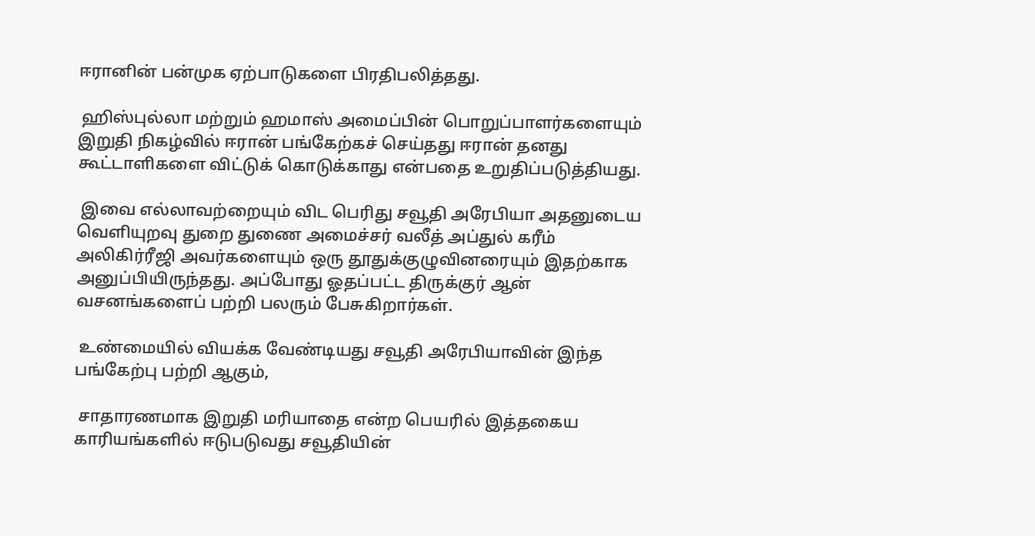ஈரானின் பன்முக ஏற்பாடுகளை பிரதிபலித்தது.

 ஹிஸ்புல்லா மற்றும் ஹமாஸ் அமைப்பின் பொறுப்பாளர்களையும் இறுதி நிகழ்வில் ஈரான் பங்கேற்கச் செய்தது ஈரான் தனது கூட்டாளிகளை விட்டுக் கொடுக்காது என்பதை உறுதிப்படுத்தியது.

 இவை எல்லாவற்றையும் விட பெரிது சவூதி அரேபியா அதனுடைய வெளியுறவு துறை துணை அமைச்சர் வலீத் அப்துல் கரீம் அலிகிர்ரீஜி அவர்களையும் ஒரு தூதுக்குழுவினரையும் இதற்காக அனுப்பியிருந்தது. அப்போது ஓதப்பட்ட திருக்குர் ஆன் வசனங்களைப் பற்றி பலரும் பேசுகிறார்கள்.

 உண்மையில் வியக்க வேண்டியது சவூதி அரேபியாவின் இந்த பங்கேற்பு பற்றி ஆகும்,

 சாதாரணமாக இறுதி மரியாதை என்ற பெயரில் இத்தகைய காரியங்களில் ஈடுபடுவது சவூதியின்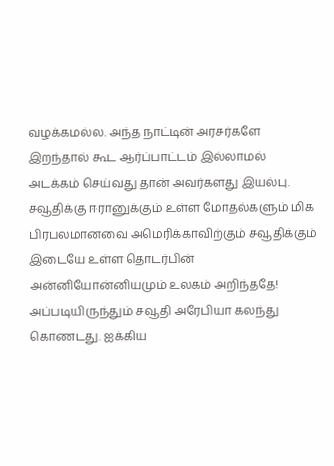வழக்கமல்ல. அந்த நாட்டின் அரசர்களே இறந்தால் கூட ஆர்ப்பாட்டம் இல்லாமல் அடக்கம் செய்வது தான் அவர்களது இயல்பு. சவூதிக்கு ஈரானுக்கும் உள்ள மோதல்களும் மிக பிரபலமானவை அமெரிக்காவிற்கும் சவூதிக்கும் இடையே உள்ள தொடர்பின் அன்னியோன்னியமும் உலகம் அறிந்ததே! அப்படியிருந்தும் சவூதி அரேபியா கலந்து கொணடது. ஐக்கிய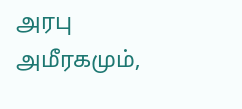அரபு அமீரகமும்,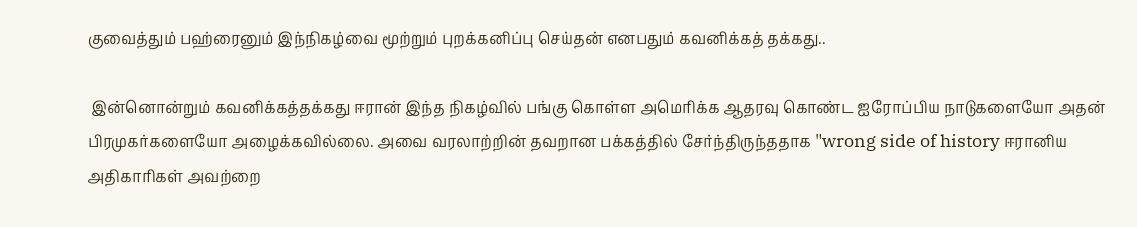குவைத்தும் பஹ்ரைனும் இந்நிகழ்வை மூற்றும் புறக்கனிப்பு செய்தன் எனபதும் கவனிக்கத் தக்கது..

 இன்னொன்றும் கவனிக்கத்தக்கது ஈரான் இந்த நிகழ்வில் பங்கு கொள்ள அமெரிக்க ஆதரவு கொண்ட ஐரோப்பிய நாடுகளையோ அதன் பிரமுகர்களையோ அழைக்கவில்லை. அவை வரலாற்றின் தவறான பக்கத்தில் சேர்ந்திருந்ததாக "wrong side of history ஈரானிய அதிகாரிகள் அவற்றை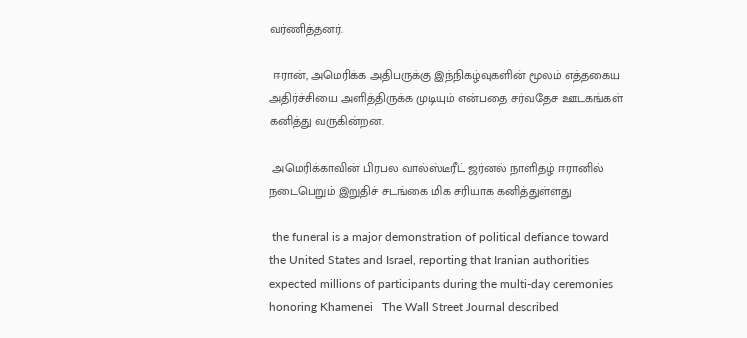வர்ணித்தனர்.

 ஈரான், அமெரிக்க அதிபருக்கு இந்நிகழ்வுகளின் மூலம் எத்தகைய அதிர்ச்சியை அளித்திருக்க முடியும் என்பதை சர்வதேச ஊடகங்கள் கனித்து வருகின்றன.

 அமெரிக்காவின் பிரபல வால்ஸ்டீரீட் ஜர்னல் நாளிதழ் ஈரானில் நடைபெறும் இறுதிச் சடங்கை மிக சரியாக கனித்துள்ளது

 the funeral is a major demonstration of political defiance toward the United States and Israel, reporting that Iranian authorities expected millions of participants during the multi-day ceremonies honoring Khamenei   The Wall Street Journal described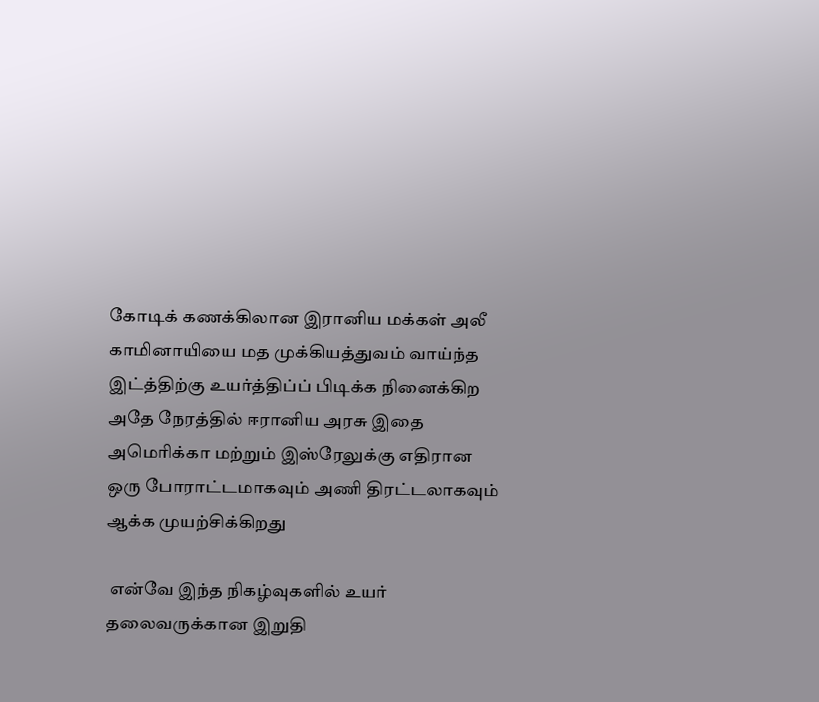கோடிக் கணக்கிலான இரானிய மக்கள் அலீ காமினாயியை மத முக்கியத்துவம் வாய்ந்த இட்த்திற்கு உயர்த்திப்ப் பிடிக்க நினைக்கிற அதே நேரத்தில் ஈரானிய அரசு இதை அமெரிக்கா மற்றும் இஸ்ரேலுக்கு எதிரான ஒரு போராட்டமாகவும் அணி திரட்டலாகவும் ஆக்க முயற்சிக்கிறது

 என்வே இந்த நிகழ்வுகளில் உயர் தலைவருக்கான இறுதி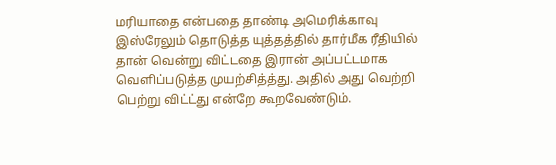மரியாதை என்பதை தாண்டி அமெரிக்காவு இஸ்ரேலும் தொடுத்த யுத்தத்தில் தார்மீக ரீதியில் தான் வென்று விட்டதை இரான் அப்பட்டமாக வெளிப்படுத்த முயற்சித்த்து. அதில் அது வெற்றி பெற்று விட்ட்து என்றே கூறவேண்டும்.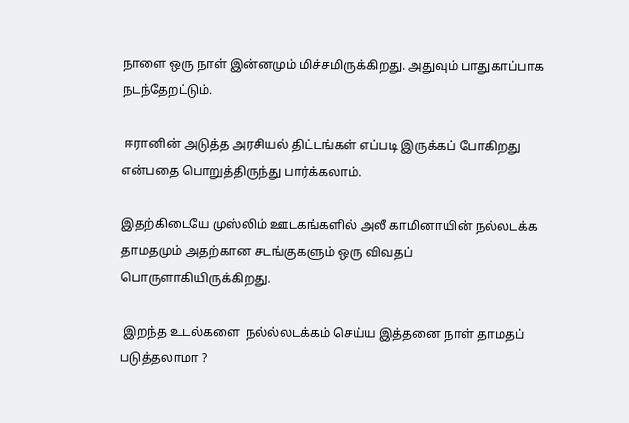நாளை ஒரு நாள் இன்னமும் மிச்சமிருக்கிறது. அதுவும் பாதுகாப்பாக நடந்தேறட்டும்.

 ஈரானின் அடுத்த அரசியல் திட்டங்கள் எப்படி இருக்கப் போகிறது என்பதை பொறுத்திருந்து பார்க்கலாம்.

இதற்கிடையே முஸ்லிம் ஊடகங்களில் அலீ காமினாயின் நல்லடக்க தாமதமும் அதற்கான சடங்குகளும் ஒரு விவதப் பொருளாகியிருக்கிறது.

 இறந்த உடல்களை  நல்ல்லடக்கம் செய்ய இத்தனை நாள் தாமதப் படுத்தலாமா ?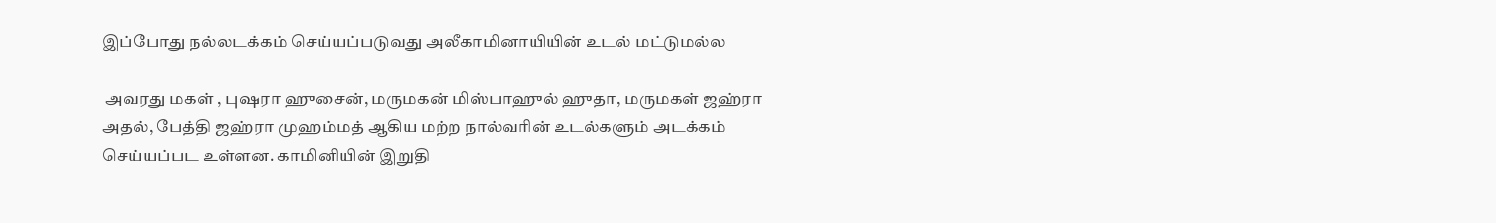இப்போது நல்லடக்கம் செய்யப்படுவது அலீகாமினாயியின் உடல் மட்டுமல்ல

 அவரது மகள் , புஷரா ஹுசைன், மருமகன் மிஸ்பாஹுல் ஹுதா, மருமகள் ஜஹ்ரா அதல், பேத்தி ஜஹ்ரா முஹம்மத் ஆகிய மற்ற நால்வரின் உடல்களும் அடக்கம் செய்யப்பட உள்ளன. காமினியின் இறுதி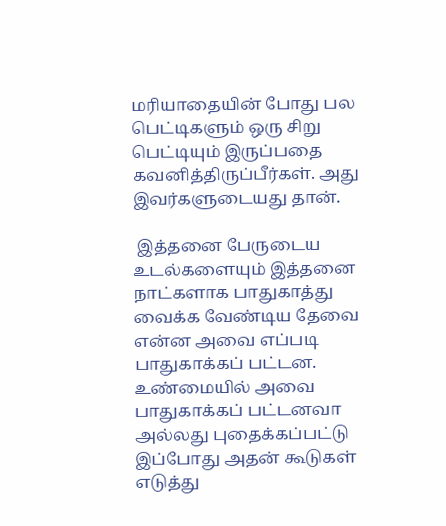மரியாதையின் போது பல பெட்டிகளும் ஒரு சிறு பெட்டியும் இருப்பதை கவனித்திருப்பீர்கள். அது இவர்களுடையது தான்.

 இத்தனை பேருடைய உடல்களையும் இத்தனை நாட்களாக பாதுகாத்து வைக்க வேண்டிய தேவை என்ன அவை எப்படி பாதுகாக்கப் பட்டன. உண்மையில் அவை பாதுகாக்கப் பட்டனவா அல்லது புதைக்கப்பட்டு இப்போது அதன் கூடுகள் எடுத்து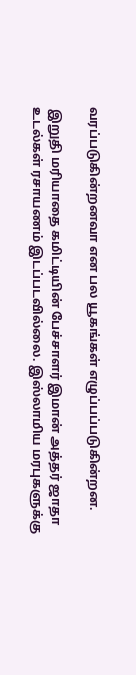வரப்படுகின்றனவா என பல யூகங்கள் எழுப்பப்படுகின்றன.

 இறுதி மரியாதை கமிட்டியின் பேச்சாளர் இமான் அத்தர் ஜாதா உடல்கள் ரசாயணம் இடப்படவில்லை. இஸ்லாமிய மரபுகளுக்கு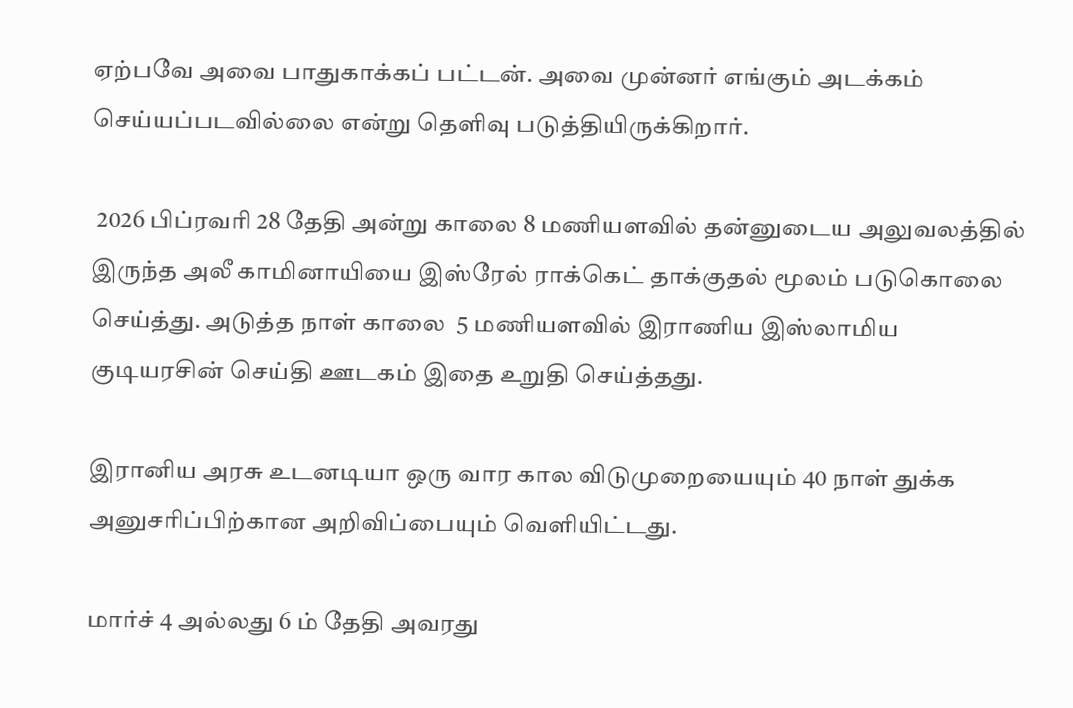ஏற்பவே அவை பாதுகாக்கப் பட்டன். அவை முன்னர் எங்கும் அடக்கம் செய்யப்படவில்லை என்று தெளிவு படுத்தியிருக்கிறார்.

 2026 பிப்ரவரி 28 தேதி அன்று காலை 8 மணியளவில் தன்னுடைய அலுவலத்தில் இருந்த அலீ காமினாயியை இஸ்ரேல் ராக்கெட் தாக்குதல் மூலம் படுகொலை செய்த்து. அடுத்த நாள் காலை  5 மணியளவில் இராணிய இஸ்லாமிய குடியரசின் செய்தி ஊடகம் இதை உறுதி செய்த்தது.

இரானிய அரசு உடனடியா ஒரு வார கால விடுமுறையையும் 40 நாள் துக்க அனுசரிப்பிற்கான அறிவிப்பையும் வெளியிட்டது.

மார்ச் 4 அல்லது 6 ம் தேதி அவரது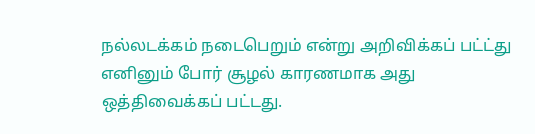நல்லடக்கம் நடைபெறும் என்று அறிவிக்கப் பட்ட்து எனினும் போர் சூழல் காரணமாக அது ஒத்திவைக்கப் பட்டது.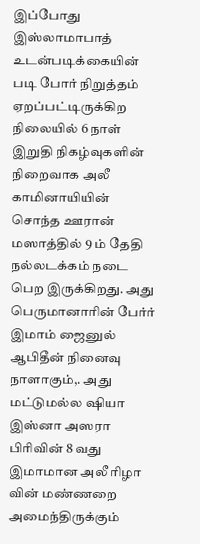இப்போது இஸ்லாமாபாத் உடன்படிக்கையின் படி போர் நிறுத்தம் ஏறப்பட்டிருக்கிற நிலையில் 6 நாள் இறுதி நிகழ்வுகளின் நிறைவாக அலீ காமினாயியின் சொந்த ஊரான் மஸாத்தில் 9 ம் தேதி நல்லடக்கம் நடை பெற இருக்கிறது. அது பெருமானாரின் பேர்ர் இமாம் ஜைனுல் ஆபிதீன் நினைவு நாளாகும்,. அது மட்டுமல்ல ஷியா இஸ்னா அஸரா பிரிவின் 8 வது இமாமான அலீ ரிழா வின் மண்ணறை அமைந்திருக்கும்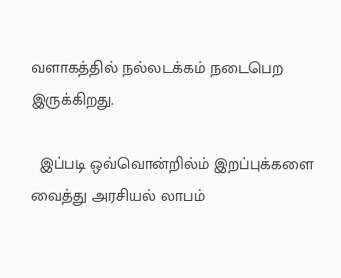வளாகத்தில் நல்லடக்கம் நடைபெற இருக்கிறது.

  இப்படி ஒவ்வொன்றில்ம் இறப்புக்களை வைத்து அரசியல் லாபம்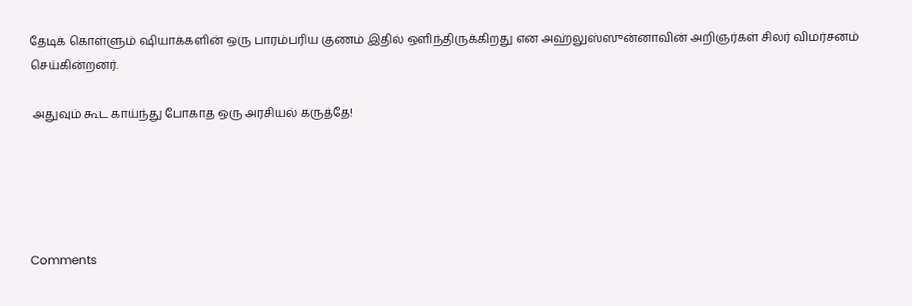தேடிக் கொள்ளும் ஷியாக்களின் ஒரு பாரம்பரிய குணம் இதில் ஒளிந்திருக்கிறது என அஹ்லுஸ்ஸுன்னாவின் அறிஞர்கள் சிலர் விமர்சனம் செய்கின்றனர்.

 அதுவும் கூட காய்ந்து போகாத ஒரு அரசியல் கருத்தே!





Comments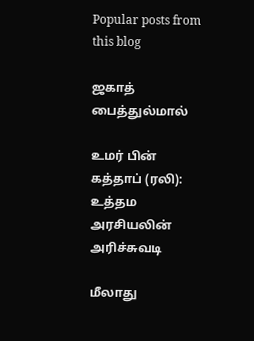Popular posts from this blog

ஜகாத் பைத்துல்மால்

உமர் பின் கத்தாப் (ரலி): உத்தம அரசியலின் அரிச்சுவடி

மீலாது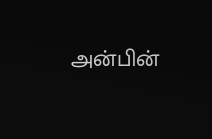அன்பின்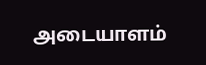அடையாளம்